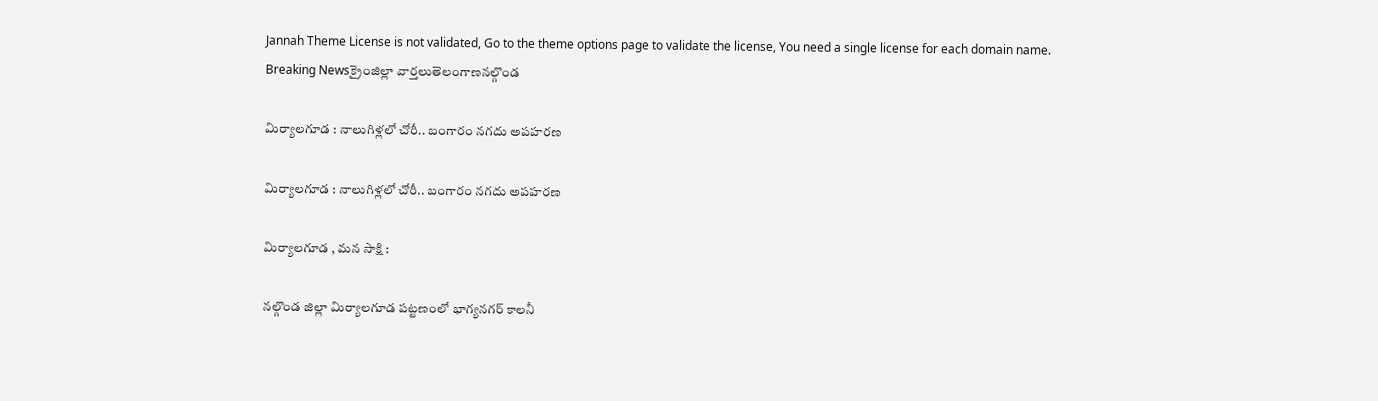Jannah Theme License is not validated, Go to the theme options page to validate the license, You need a single license for each domain name.
Breaking Newsక్రైంజిల్లా వార్తలుతెలంగాణనల్గొండ

మిర్యాలగూడ : నాలుగిళ్లలో చోరీ.. బంగారం నగదు అపహరణ

మిర్యాలగూడ : నాలుగిళ్లలో చోరీ.. బంగారం నగదు అపహరణ

మిర్యాలగూడ , మన సాక్షి :

నల్గొండ జిల్లా మిర్యాలగూడ పట్టణంలో భాగ్యనగర్ కాలనీ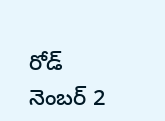రోడ్ నెంబర్ 2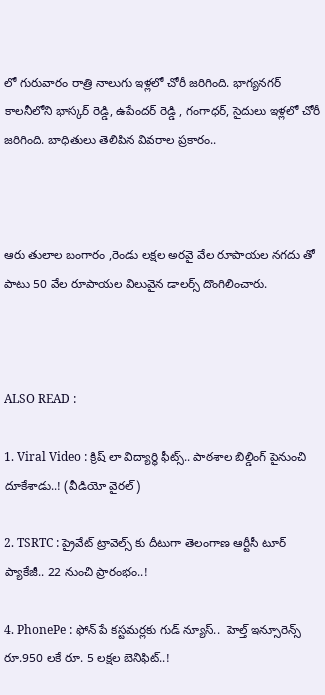లో గురువారం రాత్రి నాలుగు ఇళ్లలో చోరీ జరిగింది. భాగ్యనగర్ కాలనీలోని భాస్కర్ రెడ్డి, ఉపేందర్ రెడ్డి , గంగాధర్, సైదులు ఇళ్లలో చోరీ జరిగింది. బాధితులు తెలిపిన వివరాల ప్రకారం..



ఆరు తులాల బంగారం ,రెండు లక్షల అరవై వేల రూపాయల నగదు తో పాటు 50 వేల రూపాయల విలువైన డాలర్స్ దొంగిలించారు.



ALSO READ :

1. Viral Video : క్రిష్ లా విద్యార్థి ఫీట్స్.. పాఠశాల బిల్డింగ్ పైనుంచి దూకేశాడు..! (వీడియో వైరల్)

2. TSRTC : ప్రైవేట్ ట్రావెల్స్ కు దీటుగా తెలంగాణ ఆర్టీసీ టూర్ ప్యాకేజీ.. 22 నుంచి ప్రారంభం..!

4. PhonePe : ఫోన్ పే కస్టమర్లకు గుడ్ న్యూస్..  హెల్త్ ఇన్సూరెన్స్ రూ.950 లకే రూ. 5 లక్షల బెనిఫిట్..!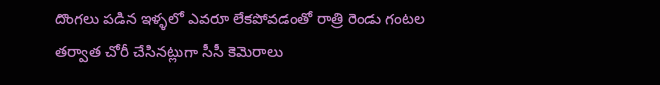దొంగలు పడిన ఇళ్ళలో ఎవరూ లేకపోవడంతో రాత్రి రెండు గంటల తర్వాత చోరీ చేసినట్లుగా సీసీ కెమెరాలు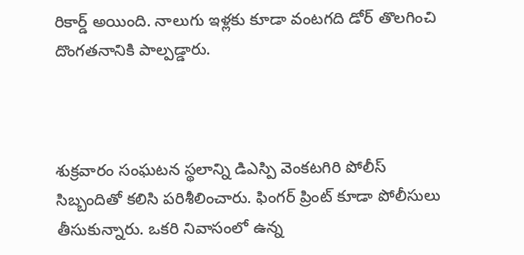రికార్డ్ అయింది. నాలుగు ఇళ్లకు కూడా వంటగది డోర్ తొలగించి దొంగతనానికి పాల్పడ్డారు.



శుక్రవారం సంఘటన స్థలాన్ని డిఎస్పి వెంకటగిరి పోలీస్ సిబ్బందితో కలిసి పరిశీలించారు. ఫింగర్ ప్రింట్ కూడా పోలీసులు తీసుకున్నారు. ఒకరి నివాసంలో ఉన్న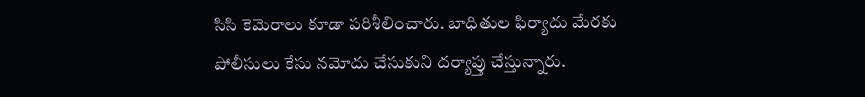సిసి కెమెరాలు కూడా పరిశీలించారు. బాధితుల ఫిర్యాదు మేరకు పోలీసులు కేసు నమోదు చేసుకుని దర్యాప్తు చేస్తున్నారు.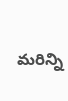మరిన్ని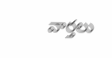వార్తలు